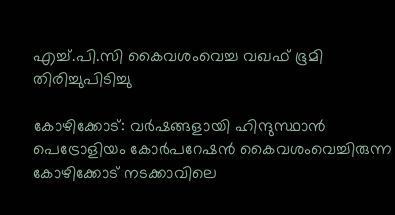എച്ച്.പി.സി കൈവശംവെച്ച വഖഫ് ഭൂമി തിരിച്ചുപിടിച്ചു

കോഴിക്കോട്: വർഷങ്ങളായി ഹിന്ദുസ്ഥാൻ പെട്രോളിയം കോർപറേഷൻ കൈവശംവെച്ചിരുന്ന കോഴിക്കോട് നടക്കാവിലെ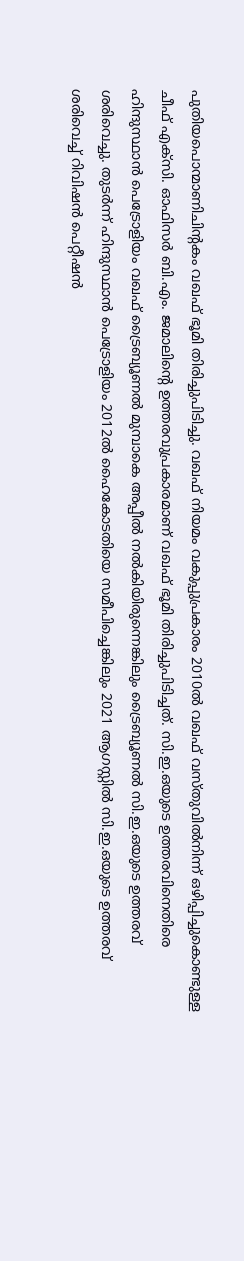പുതിയപൊന്മാണിചിന്റകം വഖഫ് ഭൂമി തിരിച്ചുപിടിച്ചു. വഖഫ് നിയമം വകുപ്പുപ്രകാരം 2010ൽ വഖഫ് വസ്തുവിൽനിന്ന് ഒഴിപ്പിച്ചുകൊണ്ടുള്ള ചീഫ് എക്സി. ഓഫിസർ ബി.എം. ജമാലിന്റെ ഉത്തരവുപ്രകാരമാണ് വഖഫ് ഭൂമി തിരിച്ചുപിടിച്ചത്. സി.ഇ.ഒയുടെ ഉത്തരവിനെതിരെ ഹിന്ദുസ്ഥാൻ പെട്രോളിയം വഖഫ് ട്രൈബ്യൂണൽ മുമ്പാകെ അപ്പീൽ നൽകിയിരുന്നെങ്കിലും ട്രൈബ്യൂണൽ സി.ഇ.ഒയുടെ ഉത്തരവ് ശരിവെച്ചു. തുടർന്ന് ഹിന്ദുസ്ഥാൻ പെട്രോളിയം 2012ൽ ഹൈകോടതിയെ സമീപിച്ചെങ്കിലും 2021 ആഗസ്റ്റിൽ സി.ഇ.ഒയുടെ ഉത്തരവ് ശരിവെച്ച് റിവിഷൻ പെറ്റീഷൻ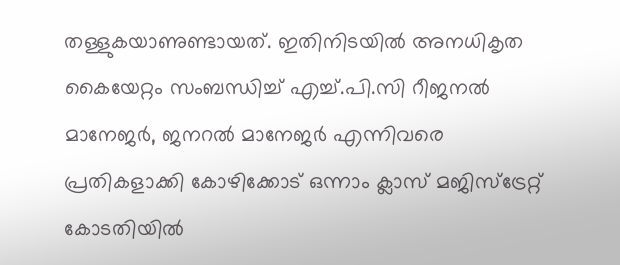തള്ളുകയാണുണ്ടായത്. ഇതിനിടയിൽ അനധികൃത കൈയേറ്റം സംബന്ധിച്ച് എച്ച്.പി.സി റീജനൽ മാനേജർ, ജനറൽ മാനേജർ എന്നിവരെ പ്രതികളാക്കി കോഴിക്കോട് ഒന്നാം ക്ലാസ് മജിസ്ട്രേറ്റ് കോടതിയിൽ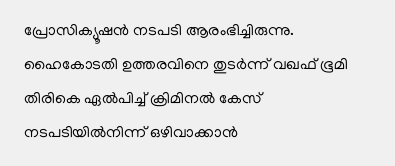പ്രോസിക്യൂഷൻ നടപടി ആരംഭിച്ചിരുന്നു. ഹൈകോടതി ഉത്തരവിനെ തുടർന്ന് വഖഫ് ഭൂമി തിരികെ ഏൽപിച്ച് ക്രിമിനൽ കേസ് നടപടിയിൽനിന്ന് ഒഴിവാക്കാൻ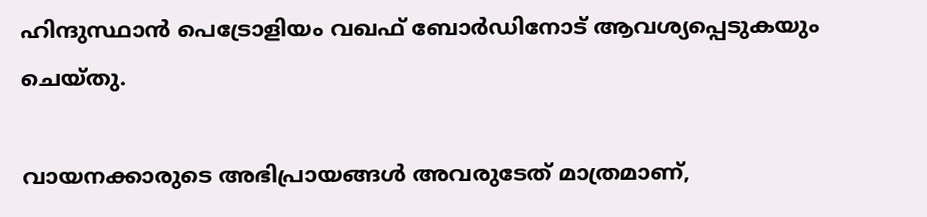ഹിന്ദുസ്ഥാൻ പെട്രോളിയം വഖഫ് ബോർഡിനോട് ആവശ്യപ്പെടുകയും ചെയ്തു.

വായനക്കാരുടെ അഭിപ്രായങ്ങള്‍ അവരുടേത് മാത്രമാണ്,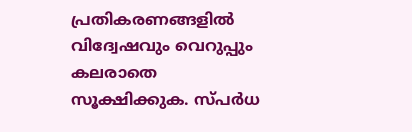പ്രതികരണങ്ങളിൽ വിദ്വേഷവും വെറുപ്പും കലരാതെ സൂക്ഷിക്കുക. സ്പർധ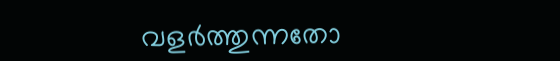വളർത്തുന്നതോ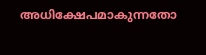അധിക്ഷേപമാകുന്നതോ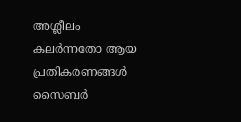അശ്ലീലം കലർന്നതോ ആയ പ്രതികരണങ്ങൾ സൈബർ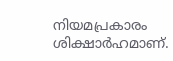നിയമപ്രകാരം ശിക്ഷാർഹമാണ്.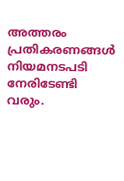അത്തരം പ്രതികരണങ്ങൾ നിയമനടപടി നേരിടേണ്ടി വരും.